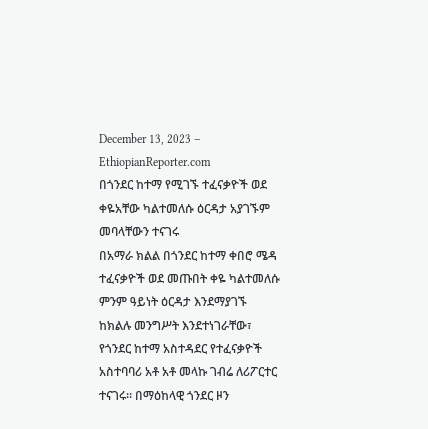December 13, 2023 – EthiopianReporter.com
በጎንደር ከተማ የሚገኙ ተፈናቃዮች ወደ ቀዬአቸው ካልተመለሱ ዕርዳታ አያገኙም መባላቸውን ተናገሩ
በአማራ ክልል በጎንደር ከተማ ቀበሮ ሜዳ ተፈናቃዮች ወደ መጡበት ቀዬ ካልተመለሱ ምንም ዓይነት ዕርዳታ እንደማያገኙ ከክልሉ መንግሥት እንደተነገራቸው፣ የጎንደር ከተማ አስተዳደር የተፈናቃዮች አስተባባሪ አቶ አቶ መላኩ ገብሬ ለሪፖርተር ተናገሩ፡፡ በማዕከላዊ ጎንደር ዞን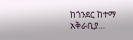ከጎንደር ከተማ አቅራቢያ…